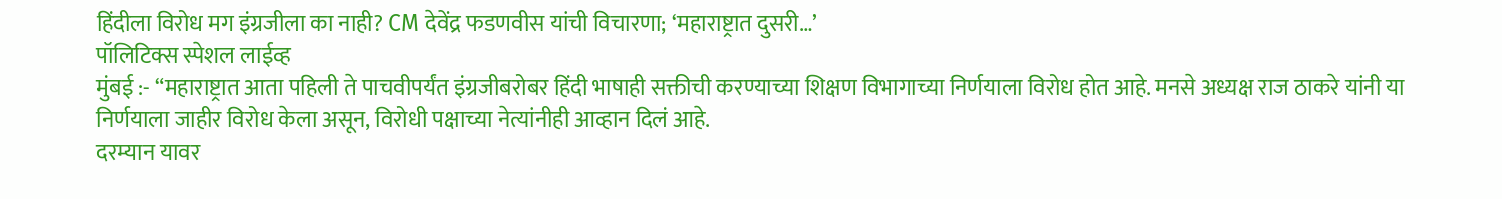हिंदीला विरोध मग इंग्रजीला का नाही? CM देवेंद्र फडणवीस यांची विचारणा; ‘महाराष्ट्रात दुसरी…’
पॉलिटिक्स स्पेशल लाईव्ह
मुंबई :- “महाराष्ट्रात आता पहिली ते पाचवीपर्यंत इंग्रजीबरोबर हिंदी भाषाही सक्तीची करण्याच्या शिक्षण विभागाच्या निर्णयाला विरोध होत आहे. मनसे अध्यक्ष राज ठाकरे यांनी या निर्णयाला जाहीर विरोध केला असून, विरोधी पक्षाच्या नेत्यांनीही आव्हान दिलं आहे.
दरम्यान यावर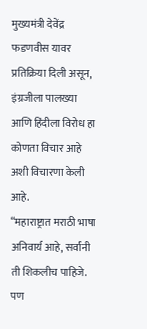मुख्यमंत्री देवेंद्र फडणवीस यावर प्रतिक्रिया दिली असून, इंग्रजीला पालख्या आणि हिंदीला विरोध हा कोणता विचार आहे अशी विचारणा केली आहे.
“महाराष्ट्रात मराठी भाषा अनिवार्य आहे, सर्वांनी ती शिकलीच पाहिजे. पण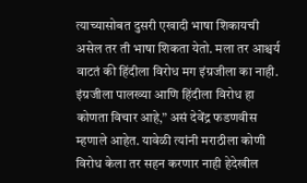त्याच्यासोबत दुसरी एखादी भाषा शिकायची असेल तर ती भाषा शिकता येतो. मला तर आश्चर्य वाटतं की हिंदीला विरोध मग इंग्रजीला का नाही. इंग्रजीला पालख्या आणि हिंदीला विरोध हा कोणता विचार आहे,” असं देवेंद्र फडणवीस म्हणाले आहेत. यावेळी त्यांनी मराठीला कोणी विरोध केला तर सहन करणार नाही हेदेखील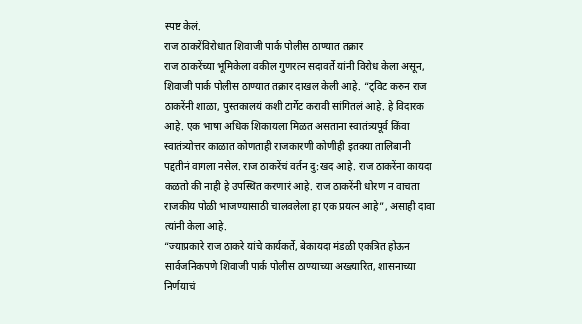स्पष्ट केलं.
राज ठाकरेंविरोधात शिवाजी पार्क पोलीस ठाण्यात तक्रार
राज ठाकरेंच्या भूमिकेला वकील गुणरत्न सदावर्ते यांनी विरोध केला असून, शिवाजी पार्क पोलीस ठाण्यात तक्रार दाखल केली आहे. “ट्विट करुन राज ठाकरेंनी शाळा, पुस्तकालयं कशी टार्गेट करावी सांगितलं आहे. हे विदारक आहे. एक भाषा अधिक शिकायला मिळत असताना स्वातंत्र्यपूर्व किंवा स्वातंत्र्योत्तर काळात कोणताही राजकारणी कोणीही इतक्या तालिबानी पद्दतीनं वागला नसेल. राज ठाकरेंचं वर्तन दु:खद आहे. राज ठाकरेंना कायदा कळतो की नाही हे उपस्थित करणारं आहे. राज ठाकरेंनी धोरण न वाचता राजकीय पोळी भाजण्यासाठी चालवलेला हा एक प्रयत्न आहे”, असाही दावा त्यांनी केला आहे.
“ज्याप्रकारे राज ठाकरे यांचे कार्यकर्ते, बेकायदा मंडळी एकत्रित होऊन सार्वजनिकपणे शिवाजी पार्क पोलीस ठाण्याच्या अख्त्यारित, शासनाच्या निर्णयाचं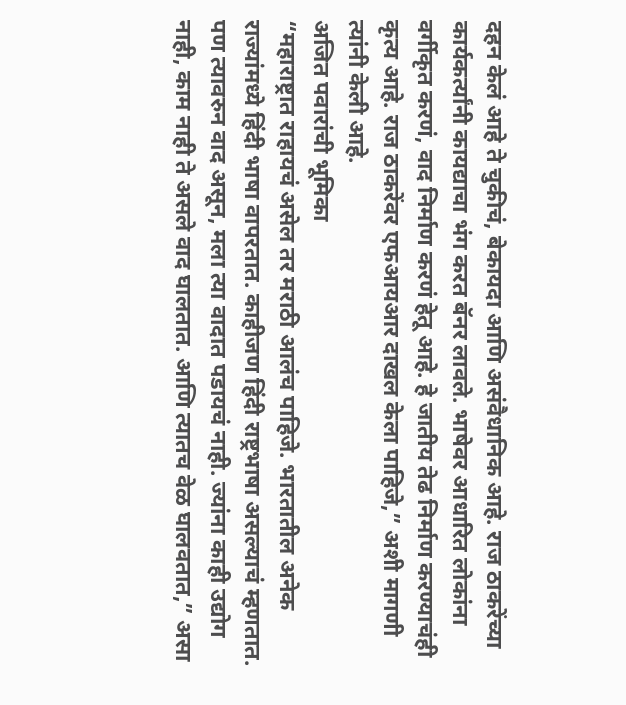दहन केलं आहे ते चुकीचं, बेकायदा आणि असंवैधानिक आहे. राज ठाकरेंच्या कार्यकर्त्यांनी कायद्याचा भंग करत बॅनर लावले. भाषेवर आधारित लोकांना वर्गीकृत करणं, वाद निर्माण करणं हेतू आहे. हे जातीय तेढ निर्माण करण्याचंही कृत्य आहे. राज ठाकरेंवर एफआयआर दाखल केला पाहिजे,” अशी मागणी त्यांनी केली आहे.
अजित पवारांची भूमिका
“महाराष्ट्रात राहायचं असेल तर मराठी आलंच पाहिजे. भारतातील अनेक राज्यांमध्ये हिंदी भाषा वापरतात. काहीजण हिंदी राष्ट्रभाषा असल्याचं म्हणतात. पण त्यावरुन वाद असून, मला त्या वादात पडायचं नाही. ज्यांना काही उद्योग नाही, काम नाही ते असले वाद घालतात. आणि त्यातच वेळ घालवतात,” असा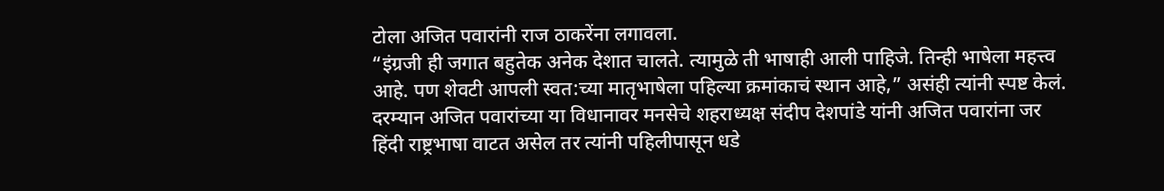टोला अजित पवारांनी राज ठाकरेंना लगावला.
“इंग्रजी ही जगात बहुतेक अनेक देशात चालते. त्यामुळे ती भाषाही आली पाहिजे. तिन्ही भाषेला महत्त्व आहे. पण शेवटी आपली स्वत:च्या मातृभाषेला पहिल्या क्रमांकाचं स्थान आहे,” असंही त्यांनी स्पष्ट केलं. दरम्यान अजित पवारांच्या या विधानावर मनसेचे शहराध्यक्ष संदीप देशपांडे यांनी अजित पवारांना जर हिंदी राष्ट्रभाषा वाटत असेल तर त्यांनी पहिलीपासून धडे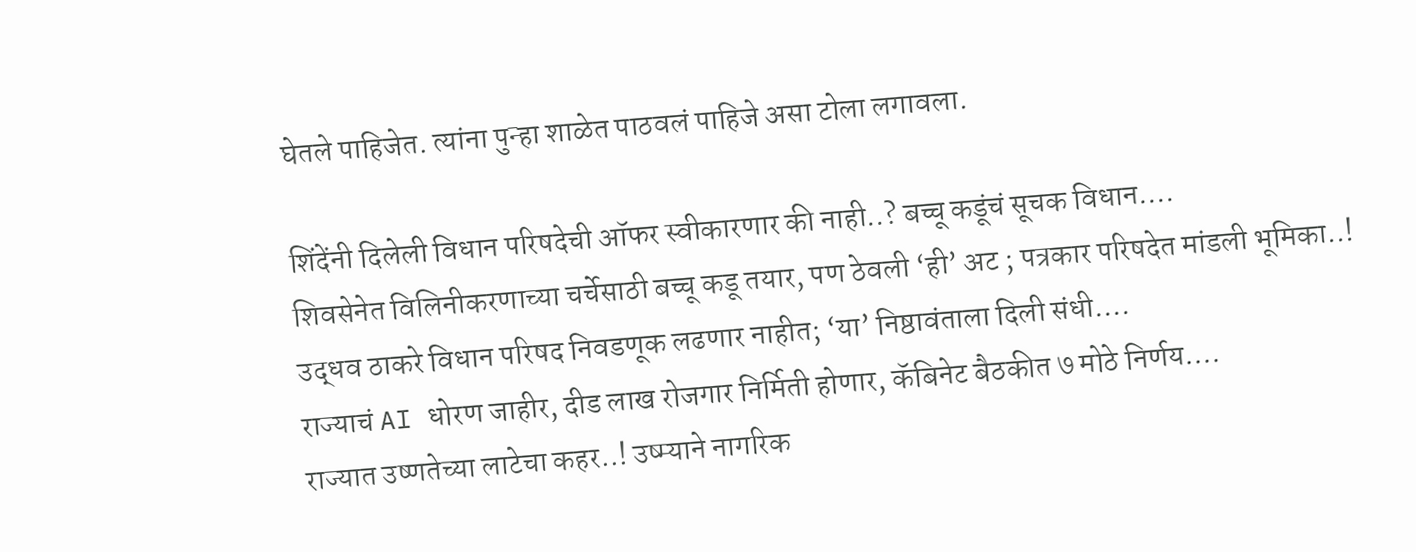घेतले पाहिजेत. त्यांना पुन्हा शाळेत पाठवलं पाहिजे असा टोला लगावला.

शिंदेंनी दिलेली विधान परिषदेची ऑफर स्वीकारणार की नाही..? बच्चू कडूंचं सूचक विधान….
शिवसेनेत विलिनीकरणाच्या चर्चेसाठी बच्चू कडू तयार, पण ठेवली ‘ही’ अट ; पत्रकार परिषदेत मांडली भूमिका..!
उद्धव ठाकरे विधान परिषद निवडणूक लढणार नाहीत; ‘या’ निष्ठावंताला दिली संधी….
राज्याचं AI धोरण जाहीर, दीड लाख रोजगार निर्मिती होणार, कॅबिनेट बैठकीत ७ मोठे निर्णय….
राज्यात उष्णतेच्या लाटेचा कहर..! उष्म्याने नागरिक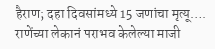हैराण; दहा दिवसांमध्ये 15 जणांचा मृत्यू….
राणेंच्या लेकानं पराभव केलेल्या माजी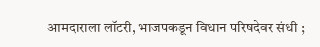आमदाराला लॉटरी, भाजपकडून विधान परिषदेवर संधी ;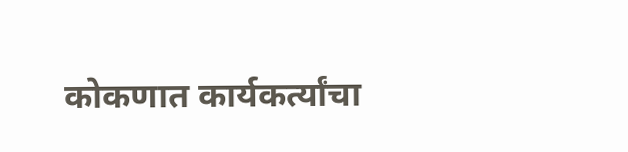कोकणात कार्यकर्त्यांचा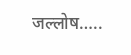जल्लोष…..